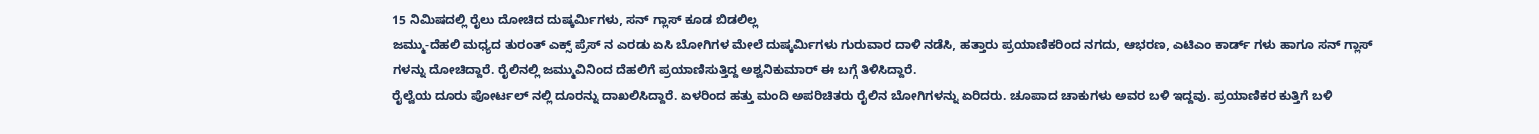15 ನಿಮಿಷದಲ್ಲಿ ರೈಲು ದೋಚಿದ ದುಷ್ಕರ್ಮಿಗಳು, ಸನ್ ಗ್ಲಾಸ್ ಕೂಡ ಬಿಡಲಿಲ್ಲ
ಜಮ್ಮು-ದೆಹಲಿ ಮಧ್ಯದ ತುರಂತ್ ಎಕ್ಸ್ ಪ್ರೆಸ್ ನ ಎರಡು ಏಸಿ ಬೋಗಿಗಳ ಮೇಲೆ ದುಷ್ಕರ್ಮಿಗಳು ಗುರುವಾರ ದಾಳಿ ನಡೆಸಿ, ಹತ್ತಾರು ಪ್ರಯಾಣಿಕರಿಂದ ನಗದು, ಆಭರಣ, ಎಟಿಎಂ ಕಾರ್ಡ್ ಗಳು ಹಾಗೂ ಸನ್ ಗ್ಲಾಸ್ ಗಳನ್ನು ದೋಚಿದ್ದಾರೆ. ರೈಲಿನಲ್ಲಿ ಜಮ್ಮುವಿನಿಂದ ದೆಹಲಿಗೆ ಪ್ರಯಾಣಿಸುತ್ತಿದ್ದ ಅಶ್ವನಿಕುಮಾರ್ ಈ ಬಗ್ಗೆ ತಿಳಿಸಿದ್ದಾರೆ.
ರೈಲ್ವೆಯ ದೂರು ಪೋರ್ಟಲ್ ನಲ್ಲಿ ದೂರನ್ನು ದಾಖಲಿಸಿದ್ದಾರೆ. ಏಳರಿಂದ ಹತ್ತು ಮಂದಿ ಅಪರಿಚಿತರು ರೈಲಿನ ಬೋಗಿಗಳನ್ನು ಏರಿದರು. ಚೂಪಾದ ಚಾಕುಗಳು ಅವರ ಬಳಿ ಇದ್ದವು. ಪ್ರಯಾಣಿಕರ ಕುತ್ತಿಗೆ ಬಳಿ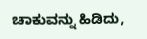ಚಾಕುವನ್ನು ಹಿಡಿದು,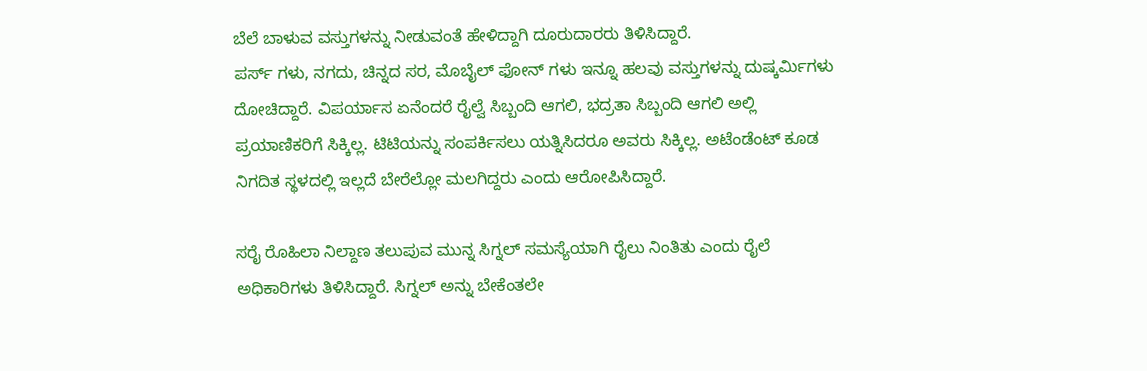ಬೆಲೆ ಬಾಳುವ ವಸ್ತುಗಳನ್ನು ನೀಡುವಂತೆ ಹೇಳಿದ್ದಾಗಿ ದೂರುದಾರರು ತಿಳಿಸಿದ್ದಾರೆ.
ಪರ್ಸ್ ಗಳು, ನಗದು, ಚಿನ್ನದ ಸರ, ಮೊಬೈಲ್ ಫೋನ್ ಗಳು ಇನ್ನೂ ಹಲವು ವಸ್ತುಗಳನ್ನು ದುಷ್ಕರ್ಮಿಗಳು ದೋಚಿದ್ದಾರೆ. ವಿಪರ್ಯಾಸ ಏನೆಂದರೆ ರೈಲ್ವೆ ಸಿಬ್ಬಂದಿ ಆಗಲಿ, ಭದ್ರತಾ ಸಿಬ್ಬಂದಿ ಆಗಲಿ ಅಲ್ಲಿ ಪ್ರಯಾಣಿಕರಿಗೆ ಸಿಕ್ಕಿಲ್ಲ. ಟಿಟಿಯನ್ನು ಸಂಪರ್ಕಿಸಲು ಯತ್ನಿಸಿದರೂ ಅವರು ಸಿಕ್ಕಿಲ್ಲ. ಅಟೆಂಡೆಂಟ್ ಕೂಡ ನಿಗದಿತ ಸ್ಥಳದಲ್ಲಿ ಇಲ್ಲದೆ ಬೇರೆಲ್ಲೋ ಮಲಗಿದ್ದರು ಎಂದು ಆರೋಪಿಸಿದ್ದಾರೆ.

ಸರೈ ರೊಹಿಲಾ ನಿಲ್ದಾಣ ತಲುಪುವ ಮುನ್ನ ಸಿಗ್ನಲ್ ಸಮಸ್ಯೆಯಾಗಿ ರೈಲು ನಿಂತಿತು ಎಂದು ರೈಲೆ ಅಧಿಕಾರಿಗಳು ತಿಳಿಸಿದ್ದಾರೆ. ಸಿಗ್ನಲ್ ಅನ್ನು ಬೇಕೆಂತಲೇ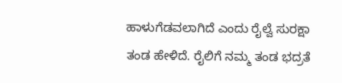ಹಾಳುಗೆಡವಲಾಗಿದೆ ಎಂದು ರೈಲ್ವೆ ಸುರಕ್ಷಾ ತಂಡ ಹೇಳಿದೆ. ರೈಲಿಗೆ ನಮ್ಮ ತಂಡ ಭದ್ರತೆ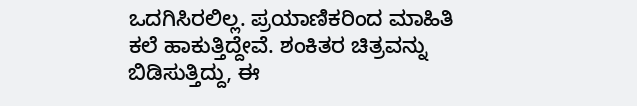ಒದಗಿಸಿರಲಿಲ್ಲ. ಪ್ರಯಾಣಿಕರಿಂದ ಮಾಹಿತಿ ಕಲೆ ಹಾಕುತ್ತಿದ್ದೇವೆ. ಶಂಕಿತರ ಚಿತ್ರವನ್ನು ಬಿಡಿಸುತ್ತಿದ್ದು, ಈ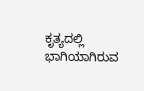ಕೃತ್ಯದಲ್ಲಿ ಭಾಗಿಯಾಗಿರುವ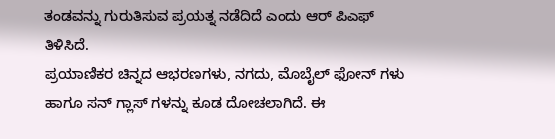ತಂಡವನ್ನು ಗುರುತಿಸುವ ಪ್ರಯತ್ನ ನಡೆದಿದೆ ಎಂದು ಆರ್ ಪಿಎಫ್ ತಿಳಿಸಿದೆ.
ಪ್ರಯಾಣಿಕರ ಚಿನ್ನದ ಆಭರಣಗಳು, ನಗದು, ಮೊಬೈಲ್ ಫೋನ್ ಗಳು ಹಾಗೂ ಸನ್ ಗ್ಲಾಸ್ ಗಳನ್ನು ಕೂಡ ದೋಚಲಾಗಿದೆ. ಈ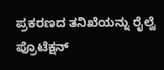ಪ್ರಕರಣದ ತನಿಖೆಯನ್ನು ರೈಲ್ವೆ ಪ್ರೊಟೆಕ್ಷನ್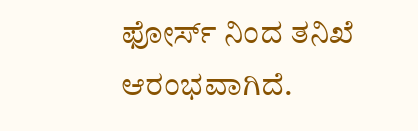ಫೋರ್ಸ್ ನಿಂದ ತನಿಖೆ ಆರಂಭವಾಗಿದೆ.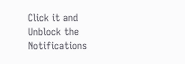Click it and Unblock the Notifications